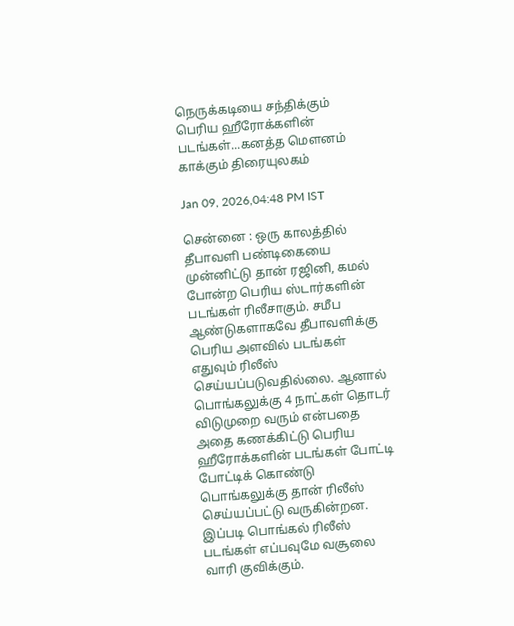நெருக்கடியை சந்திக்கும் பெரிய ஹீரோக்களின் படங்கள்...கனத்த மெளனம் காக்கும் திரையுலகம்

Jan 09, 2026,04:48 PM IST

சென்னை : ஒரு காலத்தில் தீபாவளி பண்டிகையை முன்னிட்டு தான் ரஜினி, கமல் போன்ற பெரிய ஸ்டார்களின் படங்கள் ரிலீசாகும். சமீப ஆண்டுகளாகவே தீபாவளிக்கு பெரிய அளவில் படங்கள் எதுவும் ரிலீஸ் செய்யப்படுவதில்லை. ஆனால் பொங்கலுக்கு 4 நாட்கள் தொடர் விடுமுறை வரும் என்பதை அதை கணக்கிட்டு பெரிய ஹீரோக்களின் படங்கள் போட்டி போட்டிக் கொண்டு பொங்கலுக்கு தான் ரிலீஸ் செய்யப்பட்டு வருகின்றன. இப்படி பொங்கல் ரிலீஸ் படங்கள் எப்பவுமே வசூலை வாரி குவிக்கும்.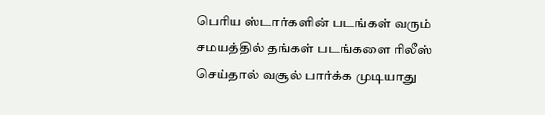பெரிய ஸ்டார்களின் படங்கள் வரும் சமயத்தில் தங்கள் படங்களை ரிலீஸ் செய்தால் வசூல் பார்க்க முடியாது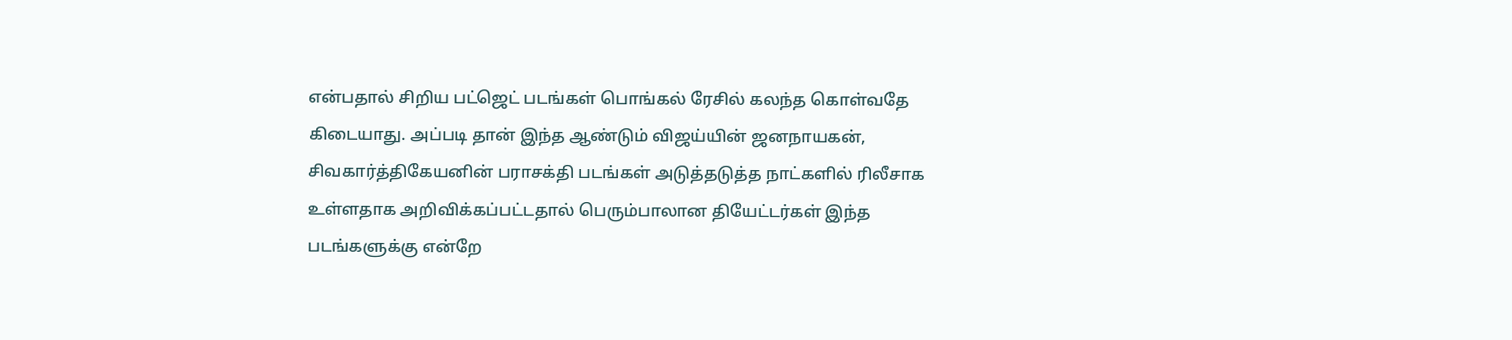என்பதால் சிறிய பட்ஜெட் படங்கள் பொங்கல் ரேசில் கலந்த கொள்வதே கிடையாது. அப்படி தான் இந்த ஆண்டும் விஜய்யின் ஜனநாயகன், சிவகார்த்திகேயனின் பராசக்தி படங்கள் அடுத்தடுத்த நாட்களில் ரிலீசாக உள்ளதாக அறிவிக்கப்பட்டதால் பெரும்பாலான தியேட்டர்கள் இந்த படங்களுக்கு என்றே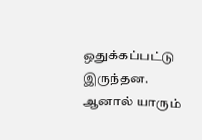ஒதுக்கப்பட்டு இருந்தன. ஆனால் யாரும்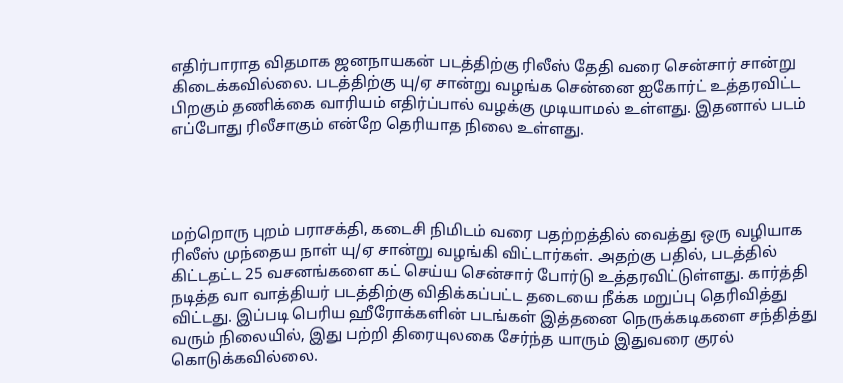எதிர்பாராத விதமாக ஜனநாயகன் படத்திற்கு ரிலீஸ் தேதி வரை சென்சார் சான்று கிடைக்கவில்லை. படத்திற்கு யு/ஏ சான்று வழங்க சென்னை ஐகோர்ட் உத்தரவிட்ட பிறகும் தணிக்கை வாரியம் எதிர்ப்பால் வழக்கு முடியாமல் உள்ளது. இதனால் படம் எப்போது ரிலீசாகும் என்றே தெரியாத நிலை உள்ளது.




மற்றொரு புறம் பராசக்தி, கடைசி நிமிடம் வரை பதற்றத்தில் வைத்து ஒரு வழியாக ரிலீஸ் முந்தைய நாள் யு/ஏ சான்று வழங்கி விட்டார்கள். அதற்கு பதில், படத்தில் கிட்டதட்ட 25 வசனங்களை கட் செய்ய சென்சார் போர்டு உத்தரவிட்டுள்ளது. கார்த்தி நடித்த வா வாத்தியர் படத்திற்கு விதிக்கப்பட்ட தடையை நீக்க மறுப்பு தெரிவித்து விட்டது. இப்படி பெரிய ஹீரோக்களின் படங்கள் இத்தனை நெருக்கடிகளை சந்தித்து வரும் நிலையில், இது பற்றி திரையுலகை சேர்ந்த யாரும் இதுவரை குரல் கொடுக்கவில்லை.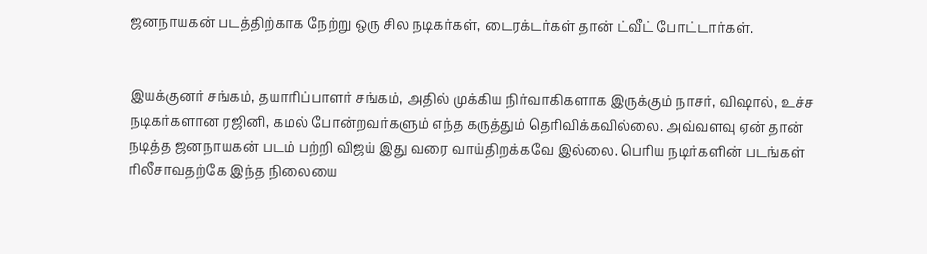ஜனநாயகன் படத்திற்காக நேற்று ஒரு சில நடிகர்கள், டைரக்டர்கள் தான் ட்வீட் போட்டார்கள்.


இயக்குனர் சங்கம், தயாரிப்பாளர் சங்கம், அதில் முக்கிய நிர்வாகிகளாக இருக்கும் நாசர், விஷால், உச்ச நடிகர்களான ரஜினி, கமல் போன்றவர்களும் எந்த கருத்தும் தெரிவிக்கவில்லை. அவ்வளவு ஏன் தான் நடித்த ஜனநாயகன் படம் பற்றி விஜய் இது வரை வாய்திறக்கவே இல்லை. பெரிய நடிர்களின் படங்கள் ரிலீசாவதற்கே இந்த நிலையை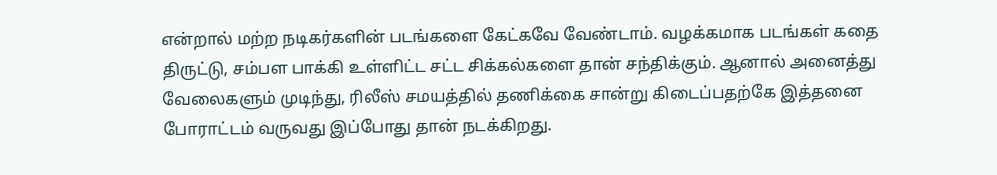என்றால் மற்ற நடிகர்களின் படங்களை கேட்கவே வேண்டாம். வழக்கமாக படங்கள் கதை திருட்டு, சம்பள பாக்கி உள்ளிட்ட சட்ட சிக்கல்களை தான் சந்திக்கும். ஆனால் அனைத்து வேலைகளும் முடிந்து, ரிலீஸ் சமயத்தில் தணிக்கை சான்று கிடைப்பதற்கே இத்தனை போராட்டம் வருவது இப்போது தான் நடக்கிறது.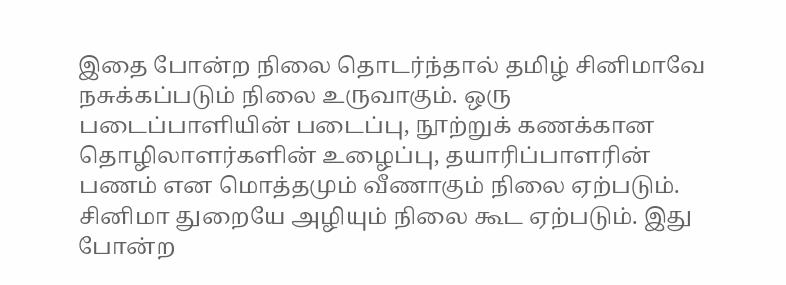இதை போன்ற நிலை தொடர்ந்தால் தமிழ் சினிமாவே நசுக்கப்படும் நிலை உருவாகும். ஒரு படைப்பாளியின் படைப்பு, நூற்றுக் கணக்கான தொழிலாளர்களின் உழைப்பு, தயாரிப்பாளரின் பணம் என மொத்தமும் வீணாகும் நிலை ஏற்படும். சினிமா துறையே அழியும் நிலை கூட ஏற்படும். இது போன்ற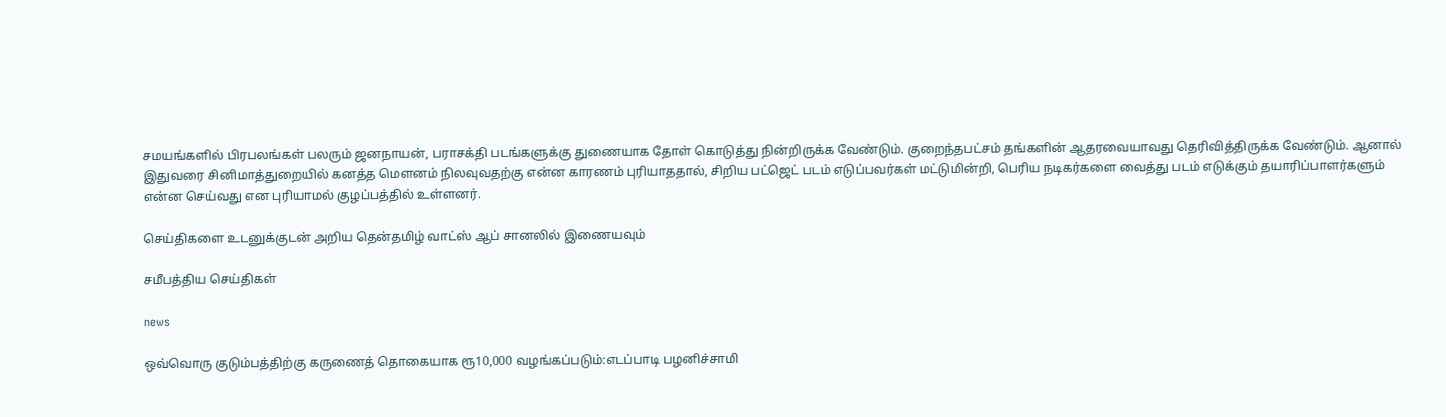சமயங்களில் பிரபலங்கள் பலரும் ஜனநாயன், பராசக்தி படங்களுக்கு துணையாக தோள் கொடுத்து நின்றிருக்க வேண்டும். குறைந்தபட்சம் தங்களின் ஆதரவையாவது தெரிவித்திருக்க வேண்டும். ஆனால் இதுவரை சினிமாத்துறையில் கனத்த மெளனம் நிலவுவதற்கு என்ன காரணம் புரியாததால், சிறிய பட்ஜெட் படம் எடுப்பவர்கள் மட்டுமின்றி, பெரிய நடிகர்களை வைத்து படம் எடுக்கும் தயாரிப்பாளர்களும் என்ன செய்வது என புரியாமல் குழப்பத்தில் உள்ளனர்.

செய்திகளை உடனுக்குடன் அறிய தென்தமிழ் வாட்ஸ் ஆப் சானலில் இணையவும்

சமீபத்திய செய்திகள்

news

ஒவ்வொரு குடும்பத்திற்கு கருணைத் தொகையாக ரூ10,000 வழங்கப்படும்:எடப்பாடி பழனிச்சாமி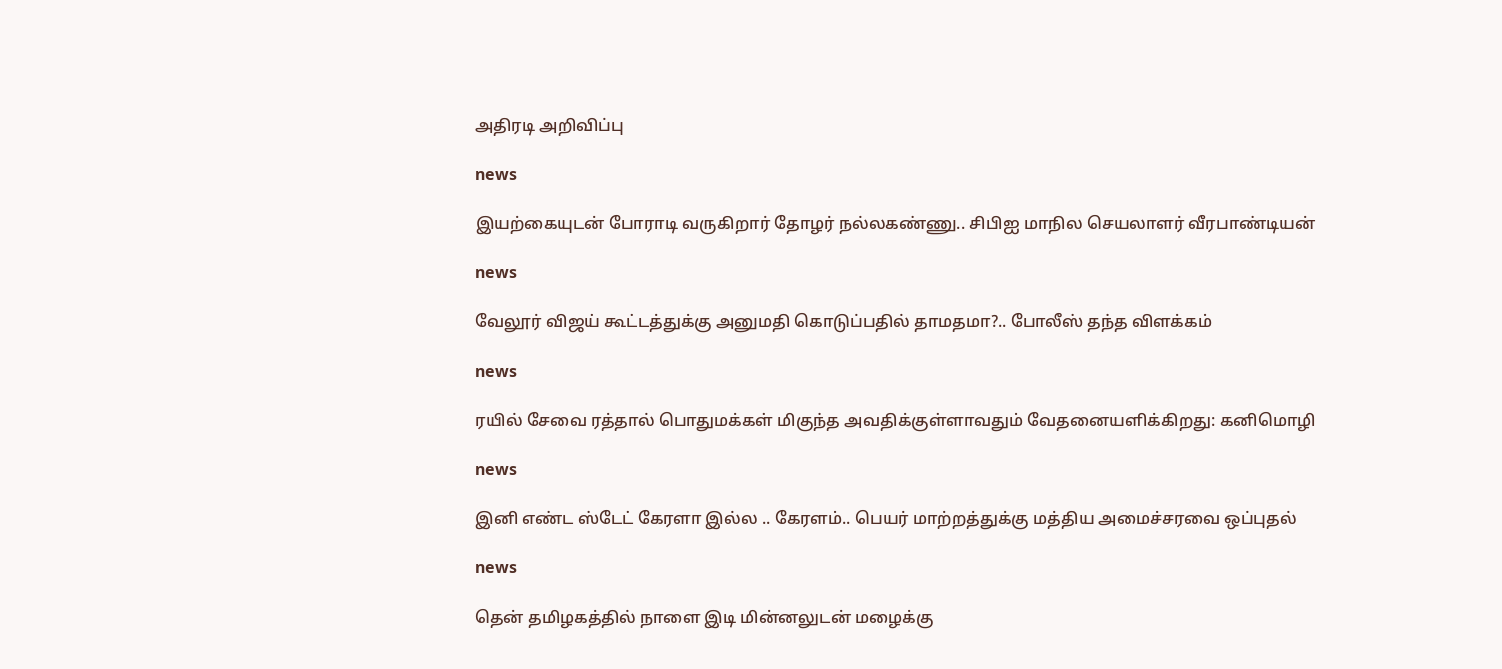அதிரடி அறிவிப்பு

news

இயற்கையுடன் போராடி வருகிறார் தோழர் நல்லகண்ணு.. சிபிஐ மாநில செயலாளர் வீரபாண்டியன்

news

வேலூர் விஜய் கூட்டத்துக்கு அனுமதி கொடுப்பதில் தாமதமா?.. போலீஸ் தந்த விளக்கம்

news

ரயில் சேவை ரத்தால் பொதுமக்கள் மிகுந்த அவதிக்குள்ளாவதும் வேதனையளிக்கிறது: கனிமொழி

news

இனி எண்ட ஸ்டேட் கேரளா இல்ல .. கேரளம்.. பெயர் மாற்றத்துக்கு மத்திய அமைச்சரவை ஒப்புதல்

news

தென் தமிழகத்தில் நாளை இடி மின்னலுடன் மழைக்கு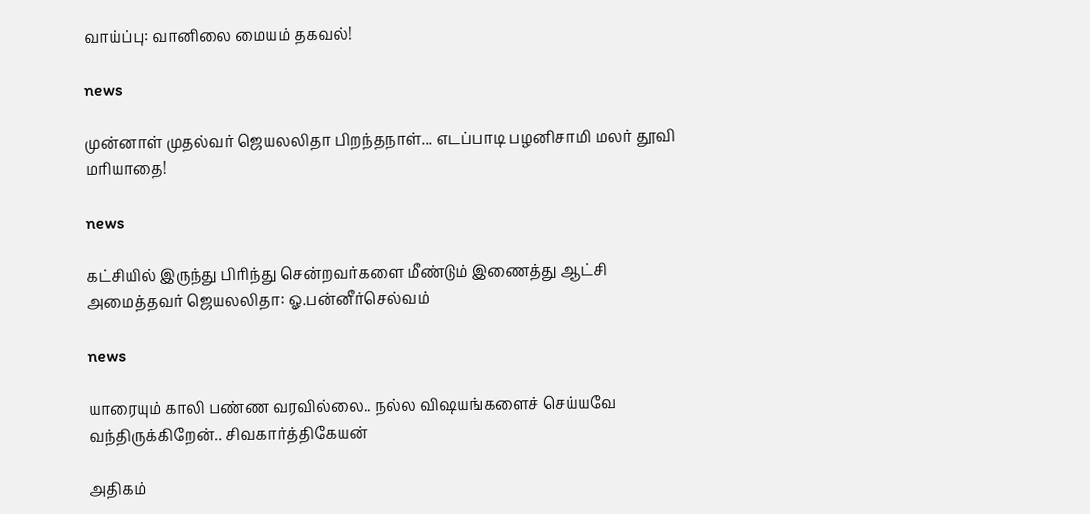வாய்ப்பு: வானிலை மையம் தகவல்!

news

முன்னாள் முதல்வர் ஜெயலலிதா பிறந்தநாள்... எடப்பாடி பழனிசாமி மலர் தூவி மரியாதை!

news

கட்சியில் இருந்து பிரிந்து சென்றவர்களை மீண்டும் இணைத்து ஆட்சி அமைத்தவர் ஜெயலலிதா: ஓ.பன்னீர்செல்வம்

news

யாரையும் காலி பண்ண வரவில்லை.. நல்ல விஷயங்களைச் செய்யவே வந்திருக்கிறேன்.. சிவகார்த்திகேயன்

அதிகம்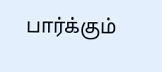பார்க்கும்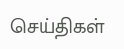செய்திகள்